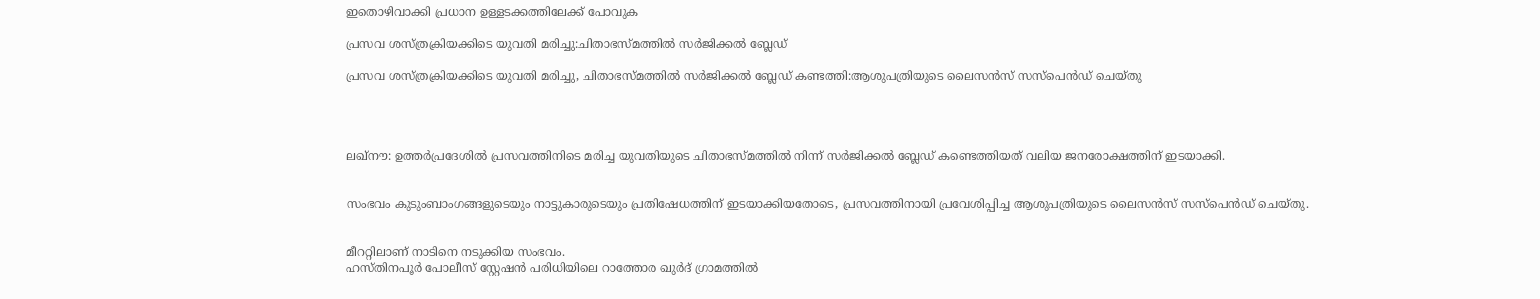ഇതൊഴിവാക്കി പ്രധാന ഉള്ളടക്കത്തിലേക്ക് പോവുക

പ്രസവ ശസ്ത്രക്രിയക്കിടെ യുവതി മരിച്ചു:ചിതാഭസ്മത്തില്‍ സര്‍ജിക്കല്‍ ബ്ലേഡ്

പ്രസവ ശസ്ത്രക്രിയക്കിടെ യുവതി മരിച്ചു, ചിതാഭസ്മത്തില്‍ സര്‍ജിക്കല്‍ ബ്ലേഡ് കണ്ടത്തി:ആശുപത്രിയുടെ ലൈസന്‍സ് സസ്‌പെന്‍ഡ് ചെയ്തു




ലഖ്‌നൗ: ഉത്തര്‍പ്രദേശില്‍ പ്രസവത്തിനിടെ മരിച്ച യുവതിയുടെ ചിതാഭസ്മത്തില്‍ നിന്ന് സര്‍ജിക്കല്‍ ബ്ലേഡ് കണ്ടെത്തിയത് വലിയ ജനരോക്ഷത്തിന് ഇടയാക്കി.


സംഭവം കുടുംബാംഗങ്ങളുടെയും നാട്ടുകാരുടെയും പ്രതിഷേധത്തിന് ഇടയാക്കിയതോടെ, പ്രസവത്തിനായി പ്രവേശിപ്പിച്ച ആശുപത്രിയുടെ ലൈസന്‍സ് സസ്‌പെന്‍ഡ് ചെയ്തു.


മീററ്റിലാണ് നാടിനെ നടുക്കിയ സംഭവം.
ഹസ്തിനപൂർ പോലീസ് സ്റ്റേഷൻ പരിധിയിലെ റാത്തോര ഖുർദ് ഗ്രാമത്തിൽ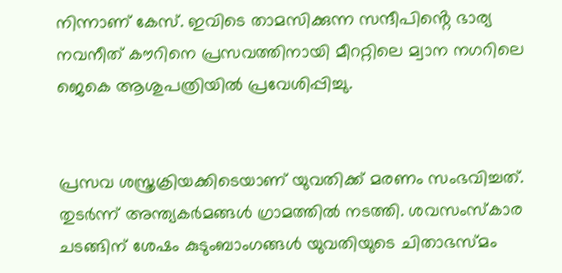നിന്നാണ് കേസ്. ഇവിടെ താമസിക്കുന്ന സന്ദീപിൻ്റെ ഭാര്യ നവനീത് കൗറിനെ പ്രസവത്തിനായി മീററ്റിലെ മ്വാന നഗറിലെ ജെകെ ആശുപത്രിയിൽ പ്രവേശിപ്പിച്ചു.


പ്രസവ ശസ്ത്രക്രിയക്കിടെയാണ് യുവതിക്ക് മരണം സംഭവിച്ചത്. തുടര്‍ന്ന് അന്ത്യകര്‍മങ്ങള്‍ ഗ്രാമത്തില്‍ നടത്തി. ശവസംസ്‌കാര ചടങ്ങിന് ശേഷം കുടുംബാംഗങ്ങള്‍ യുവതിയുടെ ചിതാഭസ്മം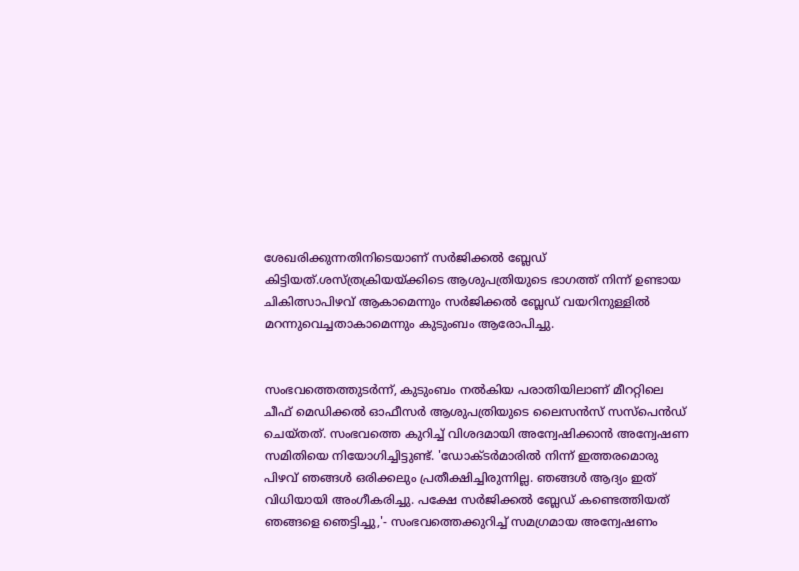ശേഖരിക്കുന്നതിനിടെയാണ് സര്‍ജിക്കല്‍ ബ്ലേഡ് കിട്ടിയത്.ശസ്ത്രക്രിയയ്ക്കിടെ ആശുപത്രിയുടെ ഭാഗത്ത് നിന്ന് ഉണ്ടായ ചികിത്സാപിഴവ് ആകാമെന്നും സര്‍ജിക്കല്‍ ബ്ലേഡ് വയറിനുള്ളില്‍ മറന്നുവെച്ചതാകാമെന്നും കുടുംബം ആരോപിച്ചു.


സംഭവത്തെത്തുടര്‍ന്ന്, കുടുംബം നല്‍കിയ പരാതിയിലാണ് മീററ്റിലെ ചീഫ് മെഡിക്കല്‍ ഓഫീസര്‍ ആശുപത്രിയുടെ ലൈസന്‍സ് സസ്പെന്‍ഡ് ചെയ്തത്. സംഭവത്തെ കുറിച്ച്‌ വിശദമായി അന്വേഷിക്കാന്‍ അന്വേഷണ സമിതിയെ നിയോഗിച്ചിട്ടുണ്ട്. 'ഡോക്ടര്‍മാരില്‍ നിന്ന് ഇത്തരമൊരു പിഴവ് ഞങ്ങള്‍ ഒരിക്കലും പ്രതീക്ഷിച്ചിരുന്നില്ല. ഞങ്ങള്‍ ആദ്യം ഇത് വിധിയായി അംഗീകരിച്ചു. പക്ഷേ സര്‍ജിക്കല്‍ ബ്ലേഡ് കണ്ടെത്തിയത് ഞങ്ങളെ ഞെട്ടിച്ചു,'- സംഭവത്തെക്കുറിച്ച്‌ സമഗ്രമായ അന്വേഷണം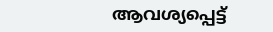ആവശ്യപ്പെട്ട്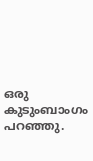ഒരു കുടുംബാംഗം പറഞ്ഞു.